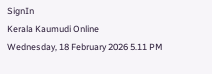SignIn
Kerala Kaumudi Online
Wednesday, 18 February 2026 5.11 PM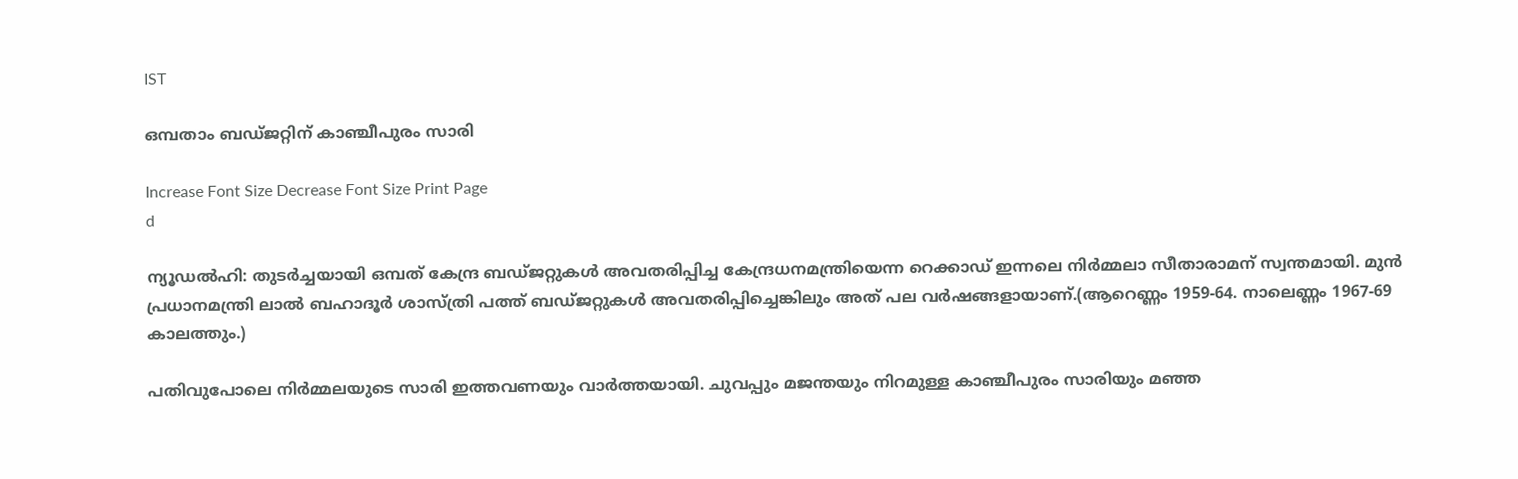IST

ഒമ്പതാം ബഡ്‌ജറ്റിന് കാഞ്ചീപുരം സാരി

Increase Font Size Decrease Font Size Print Page
d

ന്യൂഡൽഹി: തുടർച്ചയായി ഒമ്പത് കേന്ദ്ര ബഡ്‌ജറ്റുകൾ അവതരിപ്പിച്ച കേന്ദ്രധനമന്ത്രിയെന്ന റെക്കാഡ് ഇന്നലെ നിർമ്മലാ സീതാരാമന് സ്വന്തമായി. മുൻ പ്രധാനമന്ത്രി ലാൽ ബഹാദൂർ ശാസ്‌ത്രി പത്ത് ബഡ്‌ജറ്റുകൾ അവതരിപ്പിച്ചെങ്കിലും അത് പല വർഷങ്ങളായാണ്.(ആറെണ്ണം 1959-64. നാലെണ്ണം 1967-69 കാലത്തും.)

പതിവുപോലെ നിർമ്മലയുടെ സാരി ഇത്തവണയും വാർത്തയായി. ചുവപ്പും മജന്തയും നിറമുള്ള കാഞ്ചീപുരം സാരിയും മഞ്ഞ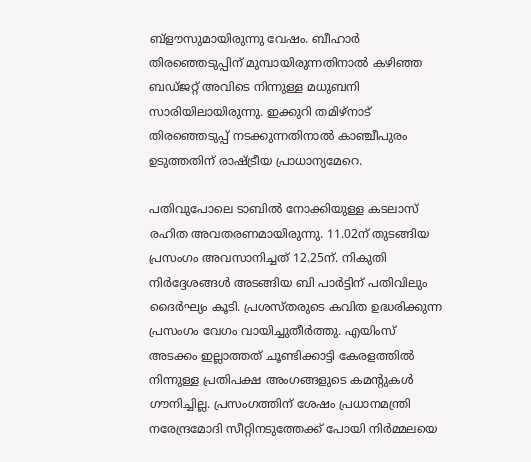ബ്ളൗസുമായിരുന്നു വേഷം. ബീഹാർ തിരഞ്ഞെടുപ്പിന് മുമ്പായിരുന്നതിനാൽ കഴിഞ്ഞ ബഡ്‌‌ജറ്റ് അവിടെ നിന്നുള്ള മധുബനി സാരിയിലായിരുന്നു. ഇക്കുറി തമിഴ്നാട് തിരഞ്ഞെടുപ്പ് നടക്കുന്നതിനാൽ കാഞ്ചീപുരം ഉടുത്തതിന് രാഷ‌്‌ട്രീയ പ്രാധാന്യമേറെ.

പതിവുപോലെ ടാബിൽ നോക്കിയുള്ള കടലാസ് രഹിത അവതരണമായിരുന്നു. 11.02ന് തുടങ്ങിയ പ്രസംഗം അവസാനിച്ചത് 12.25ന്. നികുതി നിർദ്ദേശങ്ങൾ അടങ്ങിയ ബി പാർട്ടിന് പതിവിലും ദൈർഘ്യം കൂടി. പ്രശസ്‌തരുടെ കവിത ഉദ്ധരിക്കുന്ന പ്രസംഗം വേഗം വായിച്ചുതീർത്തു. എയിംസ് അടക്കം ഇല്ലാത്തത് ചൂണ്ടിക്കാട്ടി കേരളത്തിൽ നിന്നുള്ള പ്രതിപക്ഷ അംഗങ്ങളുടെ കമന്റുകൾ ഗൗനിച്ചില്ല. പ്രസംഗത്തിന് ശേഷം പ്രധാനമന്ത്രി നരേന്ദ്രമോദി സീറ്റിനടുത്തേക്ക് പോയി നിർമ്മലയെ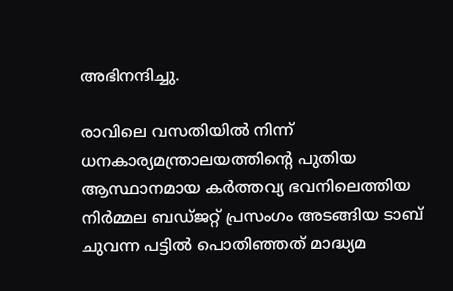അഭിനന്ദിച്ചു.

രാവിലെ വസതിയിൽ നിന്ന് ധനകാര്യമന്ത്രാലയത്തിന്റെ പുതിയ ആസ്ഥാനമായ കർത്തവ്യ ഭവനിലെത്തിയ നിർമ്മല ബഡ്‌ജറ്റ് പ്രസംഗം അടങ്ങിയ ടാബ് ചുവന്ന പട്ടിൽ പൊതിഞ്ഞത് മാദ്ധ്യമ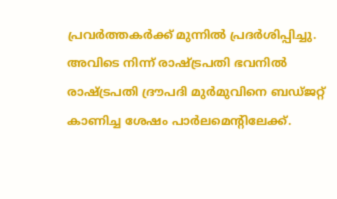പ്രവർത്തകർക്ക് മുന്നിൽ പ്രദർശിപ്പിച്ചു. അവിടെ നിന്ന് രാഷ്‌ട്രപതി ഭവനിൽ രാഷ്‌ട്രപതി ദ്രൗപദി മുർമുവിനെ ബഡ്‌ജറ്റ് കാണിച്ച ശേഷം പാർലമെന്റിലേക്ക്.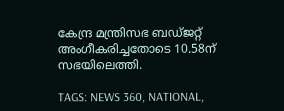കേന്ദ്ര മന്ത്രിസഭ ബഡ്‌ജറ്റ് അംഗീകരിച്ചതോടെ 10.58ന് സഭയിലെത്തി.

TAGS: NEWS 360, NATIONAL,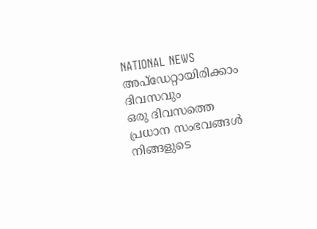NATIONAL NEWS
അപ്ഡേറ്റായിരിക്കാം ദിവസവും
ഒരു ദിവസത്തെ പ്രധാന സംഭവങ്ങൾ നിങ്ങളുടെ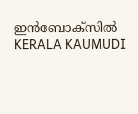ഇൻബോക്സിൽ
KERALA KAUMUDI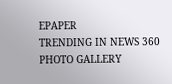EPAPER
TRENDING IN NEWS 360
PHOTO GALLERY